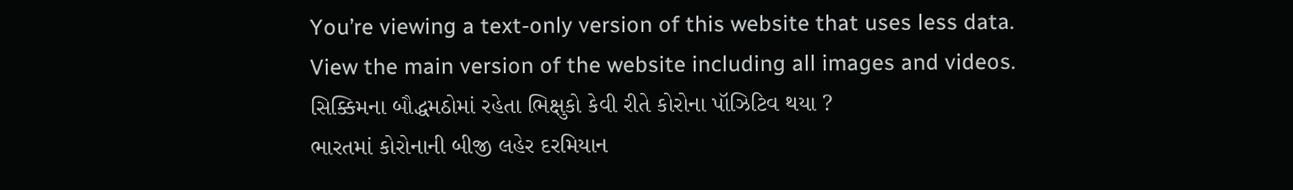You’re viewing a text-only version of this website that uses less data. View the main version of the website including all images and videos.
સિક્કિમના બૌદ્ધમઠોમાં રહેતા ભિક્ષુકો કેવી રીતે કોરોના પૉઝિટિવ થયા ?
ભારતમાં કોરોનાની બીજી લહેર દરમિયાન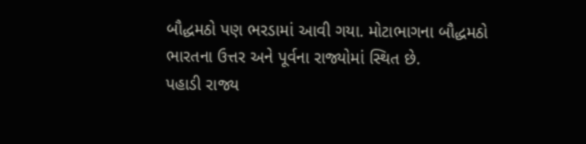બૌદ્ધમઠો પણ ભરડામાં આવી ગયા. મોટાભાગના બૌદ્ધમઠો ભારતના ઉત્તર અને પૂર્વના રાજ્યોમાં સ્થિત છે.
પહાડી રાજ્ય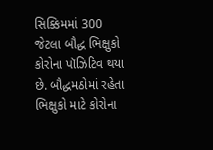સિક્કિમમાં 300 જેટલા બૌદ્ધ ભિક્ષુકો કોરોના પૉઝિટિવ થયા છે. બૌદ્ધમઠોમાં રહેતા ભિક્ષુકો માટે કોરોના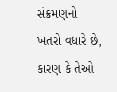સંક્રમણનો ખતરો વધારે છે, કારણ કે તેઓ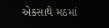એકસાથે મઠમાં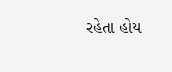રહેતા હોય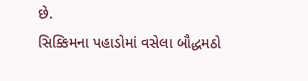છે.
સિક્કિમના પહાડોમાં વસેલા બૌદ્ધમઠો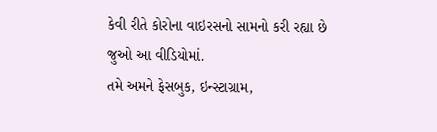કેવી રીતે કોરોના વાઇરસનો સામનો કરી રહ્યા છે જુઓ આ વીડિયોમાં.
તમે અમને ફેસબુક, ઇન્સ્ટાગ્રામ,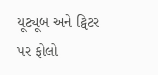યૂટ્યૂબ અને ટ્વિટર પર ફોલો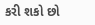કરી શકો છો